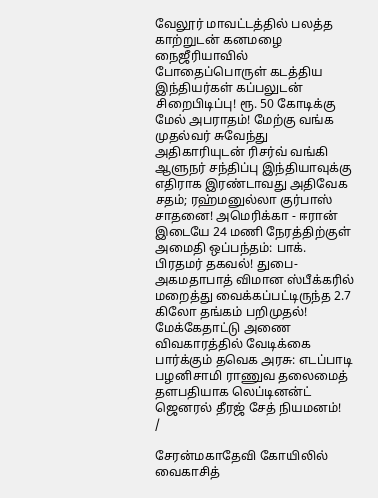வேலூர் மாவட்டத்தில் பலத்த காற்றுடன் கனமழை நைஜீரியாவில் போதைப்பொருள் கடத்திய இந்தியர்கள் கப்பலுடன் சிறைபிடிப்பு! ரூ. 50 கோடிக்கு மேல் அபராதம்! மேற்கு வங்க முதல்வர் சுவேந்து அதிகாரியுடன் ரிசர்வ் வங்கி ஆளுநர் சந்திப்பு இந்தியாவுக்கு எதிராக இரண்டாவது அதிவேக சதம்; ரஹ்மனுல்லா குர்பாஸ் சாதனை! அமெரிக்கா - ஈரான் இடையே 24 மணி நேரத்திற்குள் அமைதி ஒப்பந்தம்: பாக். பிரதமர் தகவல்! துபை-அகமதாபாத் விமான ஸ்பீக்கரில் மறைத்து வைக்கப்பட்டிருந்த 2.7 கிலோ தங்கம் பறிமுதல்! மேக்கேதாட்டு அணை விவகாரத்தில் வேடிக்கை பார்க்கும் தவெக அரசு: எடப்பாடி பழனிசாமி ராணுவ தலைமைத் தளபதியாக லெப்டினன்ட் ஜெனரல் தீரஜ் சேத் நியமனம்!
/

சேரன்மகாதேவி கோயிலில் வைகாசித்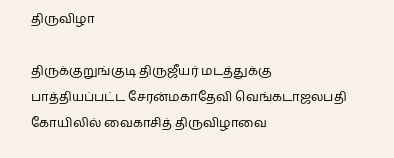திருவிழா

திருக்குறுங்குடி திருஜீயர் மடத்துக்கு பாத்தியப்பட்ட சேரன்மகாதேவி வெங்கடாஜலபதி கோயிலில் வைகாசித் திருவிழாவை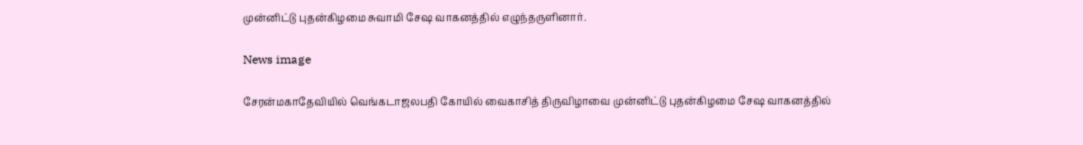முன்னிட்டு புதன்கிழமை சுவாமி சேஷ வாகனத்தில் எழுந்தருளினார்.

News image

சேரன்மகாதேவியில் வெங்கடாஜலபதி கோயில் வைகாசித் திருவிழாவை முன்னிட்டு புதன்கிழமை சேஷ வாகனத்தில்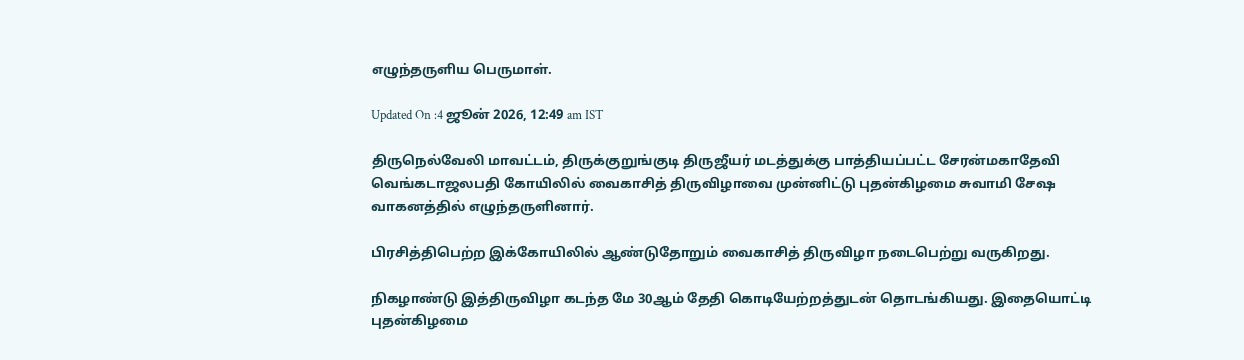எழுந்தருளிய பெருமாள்.

Updated On :4 ஜூன் 2026, 12:49 am IST

திருநெல்வேலி மாவட்டம், திருக்குறுங்குடி திருஜீயர் மடத்துக்கு பாத்தியப்பட்ட சேரன்மகாதேவி வெங்கடாஜலபதி கோயிலில் வைகாசித் திருவிழாவை முன்னிட்டு புதன்கிழமை சுவாமி சேஷ வாகனத்தில் எழுந்தருளினார்.

பிரசித்திபெற்ற இக்கோயிலில் ஆண்டுதோறும் வைகாசித் திருவிழா நடைபெற்று வருகிறது.

நிகழாண்டு இத்திருவிழா கடந்த மே 30ஆம் தேதி கொடியேற்றத்துடன் தொடங்கியது. இதையொட்டி புதன்கிழமை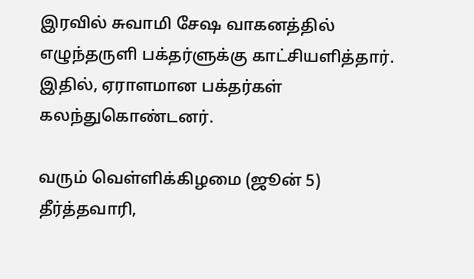இரவில் சுவாமி சேஷ வாகனத்தில் எழுந்தருளி பக்தர்ளுக்கு காட்சியளித்தார். இதில், ஏராளமான பக்தர்கள் கலந்துகொண்டனர்.

வரும் வெள்ளிக்கிழமை (ஜூன் 5) தீர்த்தவாரி,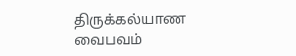திருக்கல்யாண வைபவம்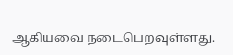ஆகியவை நடைபெறவுள்ளது.